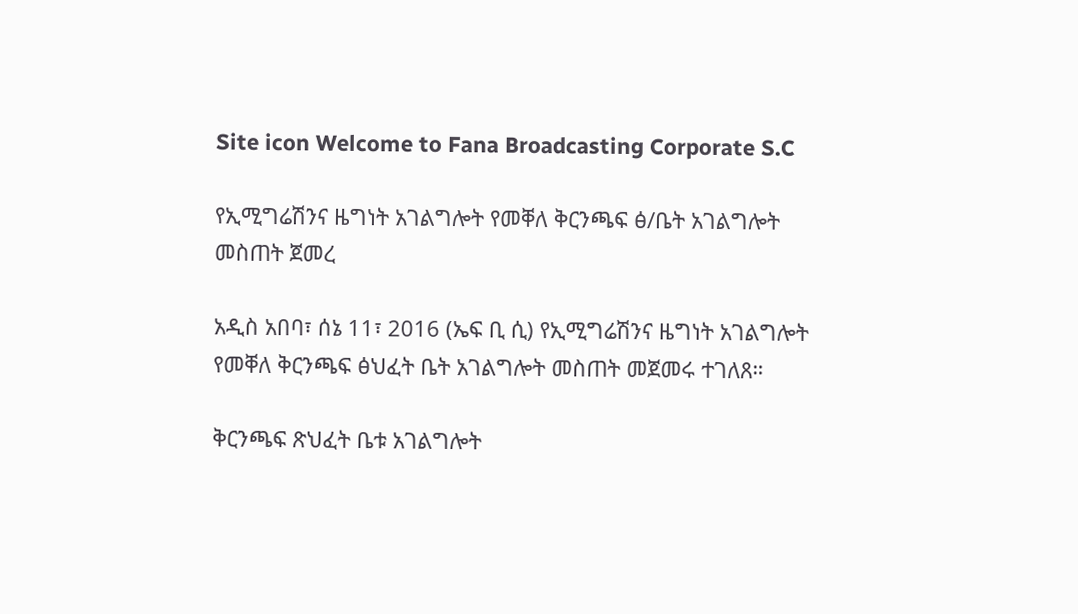Site icon Welcome to Fana Broadcasting Corporate S.C

የኢሚግሬሽንና ዜግነት አገልግሎት የመቐለ ቅርንጫፍ ፅ/ቤት አገልግሎት መስጠት ጀመረ

አዲስ አበባ፣ ሰኔ 11፣ 2016 (ኤፍ ቢ ሲ) የኢሚግሬሽንና ዜግነት አገልግሎት የመቐለ ቅርንጫፍ ፅህፈት ቤት አገልግሎት መስጠት መጀመሩ ተገለጸ።

ቅርንጫፍ ጽህፈት ቤቱ አገልግሎት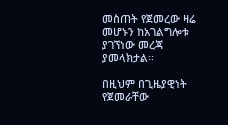መስጠት የጀመረው ዛሬ መሆኑን ከአገልግሎቱ ያገኘነው መረጃ ያመላክታል፡፡

በዚህም በጊዜያዊነት የጀመራቸው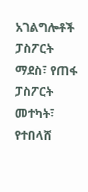አገልግሎቶች ፓስፖርት ማደስ፣ የጠፋ ፓስፖርት መተካት፣ የተበላሸ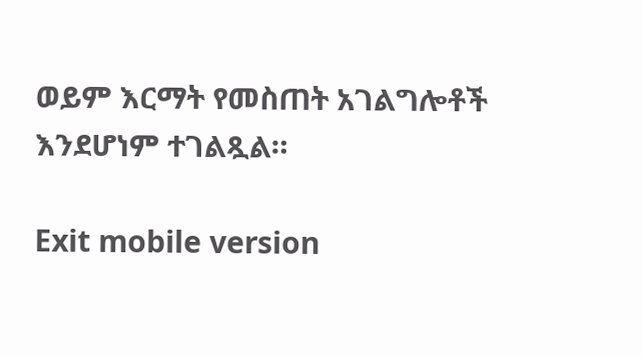ወይም እርማት የመስጠት አገልግሎቶች እንደሆነም ተገልጿል።

Exit mobile version